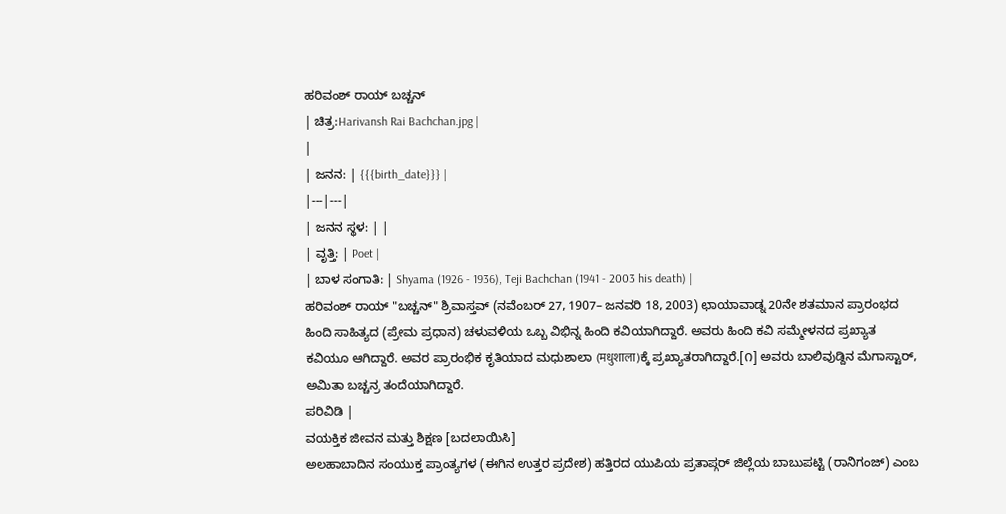ಹರಿವಂಶ್ ರಾಯ್ ಬಚ್ಚನ್
| ಚಿತ್ರ:Harivansh Rai Bachchan.jpg |
|
| ಜನನ: | {{{birth_date}}} |
|---|---|
| ಜನನ ಸ್ಥಳ: | |
| ವೃತ್ತಿ: | Poet |
| ಬಾಳ ಸಂಗಾತಿ: | Shyama (1926 - 1936), Teji Bachchan (1941 - 2003 his death) |
ಹರಿವಂಶ್ ರಾಯ್ "ಬಚ್ಚನ್" ಶ್ರಿವಾಸ್ತವ್ (ನವೆಂಬರ್ 27, 1907– ಜನವರಿ 18, 2003) ಛಾಯಾವಾಡ್ನ 20ನೇ ಶತಮಾನ ಪ್ರಾರಂಭದ ಹಿಂದಿ ಸಾಹಿತ್ಯದ (ಪ್ರೇಮ ಪ್ರಧಾನ) ಚಳುವಳಿಯ ಒಬ್ಬ ವಿಭಿನ್ನ ಹಿಂದಿ ಕವಿಯಾಗಿದ್ದಾರೆ. ಅವರು ಹಿಂದಿ ಕವಿ ಸಮ್ಮೇಳನದ ಪ್ರಖ್ಯಾತ ಕವಿಯೂ ಆಗಿದ್ದಾರೆ. ಅವರ ಪ್ರಾರಂಭಿಕ ಕೃತಿಯಾದ ಮಧುಶಾಲಾ (मधुशाला)ಕ್ಕೆ ಪ್ರಖ್ಯಾತರಾಗಿದ್ದಾರೆ.[೧] ಅವರು ಬಾಲಿವುಡ್ದಿನ ಮೆಗಾಸ್ಟಾರ್, ಅಮಿತಾ ಬಚ್ಚನ್ರ ತಂದೆಯಾಗಿದ್ದಾರೆ.
ಪರಿವಿಡಿ |
ವಯಕ್ತಿಕ ಜೀವನ ಮತ್ತು ಶಿಕ್ಷಣ [ಬದಲಾಯಿಸಿ]
ಅಲಹಾಬಾದಿನ ಸಂಯುಕ್ತ ಪ್ರಾಂತ್ಯಗಳ (ಈಗಿನ ಉತ್ತರ ಪ್ರದೇಶ) ಹತ್ತಿರದ ಯುಪಿಯ ಪ್ರತಾಪ್ಗರ್ ಜಿಲ್ಲೆಯ ಬಾಬುಪಟ್ಟಿ (ರಾನಿಗಂಜ್) ಎಂಬ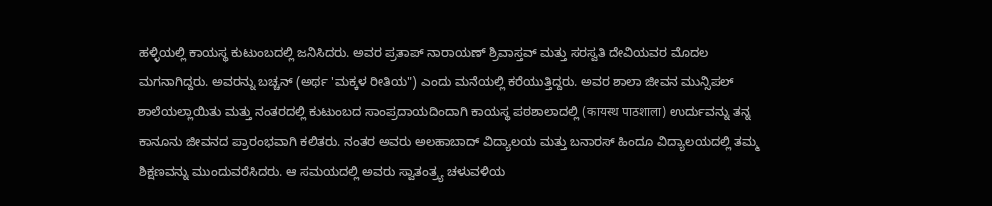ಹಳ್ಳಿಯಲ್ಲಿ ಕಾಯಸ್ಥ ಕುಟುಂಬದಲ್ಲಿ ಜನಿಸಿದರು. ಅವರ ಪ್ರತಾಪ್ ನಾರಾಯಣ್ ಶ್ರಿವಾಸ್ತವ್ ಮತ್ತು ಸರಸ್ವತಿ ದೇವಿಯವರ ಮೊದಲ ಮಗನಾಗಿದ್ದರು. ಅವರನ್ನು ಬಚ್ಚನ್ (ಅರ್ಥ 'ಮಕ್ಕಳ ರೀತಿಯ") ಎಂದು ಮನೆಯಲ್ಲಿ ಕರೆಯುತ್ತಿದ್ದರು. ಅವರ ಶಾಲಾ ಜೀವನ ಮುನ್ಸಿಪಲ್ ಶಾಲೆಯಲ್ಲಾಯಿತು ಮತ್ತು ನಂತರದಲ್ಲಿ ಕುಟುಂಬದ ಸಾಂಪ್ರದಾಯದಿಂದಾಗಿ ಕಾಯಸ್ಥ ಪಠಶಾಲಾದಲ್ಲಿ (कायस्थ पाठशाला) ಉರ್ದುವನ್ನು ತನ್ನ ಕಾನೂನು ಜೀವನದ ಪ್ರಾರಂಭವಾಗಿ ಕಲಿತರು. ನಂತರ ಅವರು ಅಲಹಾಬಾದ್ ವಿದ್ಯಾಲಯ ಮತ್ತು ಬನಾರಸ್ ಹಿಂದೂ ವಿದ್ಯಾಲಯದಲ್ಲಿ ತಮ್ಮ ಶಿಕ್ಷಣವನ್ನು ಮುಂದುವರೆಸಿದರು. ಆ ಸಮಯದಲ್ಲಿ ಅವರು ಸ್ವಾತಂತ್ರ್ಯ ಚಳುವಳಿಯ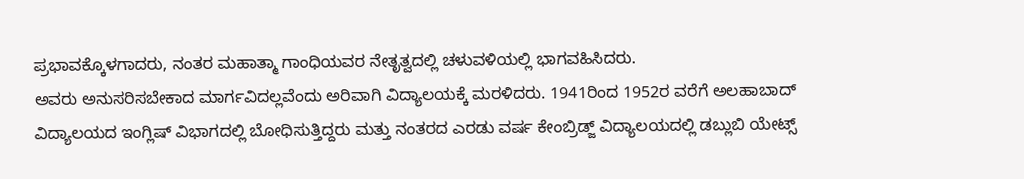ಪ್ರಭಾವಕ್ಕೊಳಗಾದರು, ನಂತರ ಮಹಾತ್ಮಾ ಗಾಂಧಿಯವರ ನೇತೃತ್ವದಲ್ಲಿ ಚಳುವಳಿಯಲ್ಲಿ ಭಾಗವಹಿಸಿದರು.
ಅವರು ಅನುಸರಿಸಬೇಕಾದ ಮಾರ್ಗವಿದಲ್ಲವೆಂದು ಅರಿವಾಗಿ ವಿದ್ಯಾಲಯಕ್ಕೆ ಮರಳಿದರು. 1941ರಿಂದ 1952ರ ವರೆಗೆ ಅಲಹಾಬಾದ್ ವಿದ್ಯಾಲಯದ ಇಂಗ್ಲಿಷ್ ವಿಭಾಗದಲ್ಲಿ ಬೋಧಿಸುತ್ತಿದ್ದರು ಮತ್ತು ನಂತರದ ಎರಡು ವರ್ಷ ಕೇಂಬ್ರಿಡ್ಜ್ ವಿದ್ಯಾಲಯದಲ್ಲಿ ಡಬ್ಲುಬಿ ಯೇಟ್ಸ್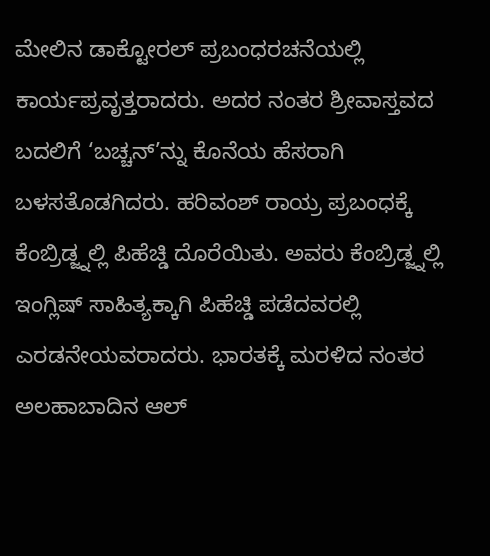ಮೇಲಿನ ಡಾಕ್ಟೋರಲ್ ಪ್ರಬಂಧರಚನೆಯಲ್ಲಿ ಕಾರ್ಯಪ್ರವೃತ್ತರಾದರು. ಅದರ ನಂತರ ಶ್ರೀವಾಸ್ತವದ ಬದಲಿಗೆ ‘ಬಚ್ಚನ್’ನ್ನು ಕೊನೆಯ ಹೆಸರಾಗಿ ಬಳಸತೊಡಗಿದರು. ಹರಿವಂಶ್ ರಾಯ್ರ ಪ್ರಬಂಧಕ್ಕೆ ಕೆಂಬ್ರಿಡ್ಜ್ನಲ್ಲಿ ಪಿಹೆಚ್ಡಿ ದೊರೆಯಿತು. ಅವರು ಕೆಂಬ್ರಿಡ್ಜ್ನಲ್ಲಿ ಇಂಗ್ಲಿಷ್ ಸಾಹಿತ್ಯಕ್ಕಾಗಿ ಪಿಹೆಚ್ಡಿ ಪಡೆದವರಲ್ಲಿ ಎರಡನೇಯವರಾದರು. ಭಾರತಕ್ಕೆ ಮರಳಿದ ನಂತರ ಅಲಹಾಬಾದಿನ ಆಲ್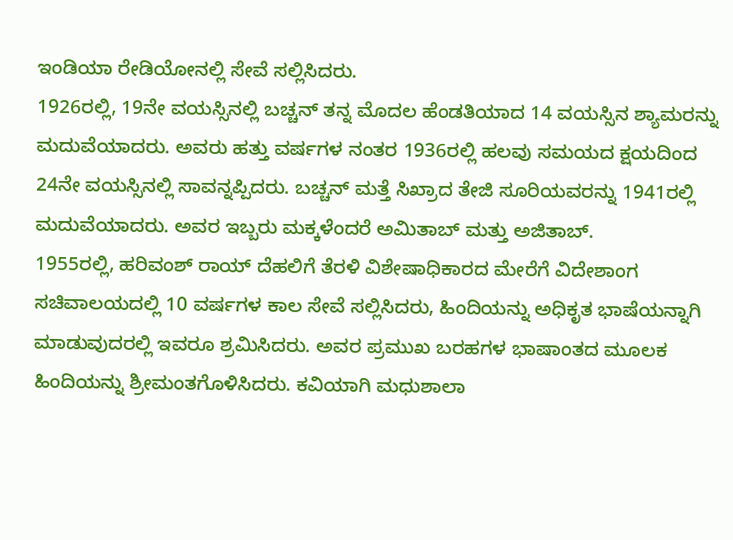ಇಂಡಿಯಾ ರೇಡಿಯೋನಲ್ಲಿ ಸೇವೆ ಸಲ್ಲಿಸಿದರು.
1926ರಲ್ಲಿ, 19ನೇ ವಯಸ್ಸಿನಲ್ಲಿ ಬಚ್ಚನ್ ತನ್ನ ಮೊದಲ ಹೆಂಡತಿಯಾದ 14 ವಯಸ್ಸಿನ ಶ್ಯಾಮರನ್ನು ಮದುವೆಯಾದರು. ಅವರು ಹತ್ತು ವರ್ಷಗಳ ನಂತರ 1936ರಲ್ಲಿ ಹಲವು ಸಮಯದ ಕ್ಷಯದಿಂದ 24ನೇ ವಯಸ್ಸಿನಲ್ಲಿ ಸಾವನ್ನಪ್ಪಿದರು. ಬಚ್ಚನ್ ಮತ್ತೆ ಸಿಖ್ರಾದ ತೇಜಿ ಸೂರಿಯವರನ್ನು 1941ರಲ್ಲಿ ಮದುವೆಯಾದರು. ಅವರ ಇಬ್ಬರು ಮಕ್ಕಳೆಂದರೆ ಅಮಿತಾಬ್ ಮತ್ತು ಅಜಿತಾಬ್.
1955ರಲ್ಲಿ, ಹರಿವಂಶ್ ರಾಯ್ ದೆಹಲಿಗೆ ತೆರಳಿ ವಿಶೇಷಾಧಿಕಾರದ ಮೇರೆಗೆ ವಿದೇಶಾಂಗ ಸಚಿವಾಲಯದಲ್ಲಿ 10 ವರ್ಷಗಳ ಕಾಲ ಸೇವೆ ಸಲ್ಲಿಸಿದರು, ಹಿಂದಿಯನ್ನು ಅಧಿಕೃತ ಭಾಷೆಯನ್ನಾಗಿ ಮಾಡುವುದರಲ್ಲಿ ಇವರೂ ಶ್ರಮಿಸಿದರು. ಅವರ ಪ್ರಮುಖ ಬರಹಗಳ ಭಾಷಾಂತದ ಮೂಲಕ ಹಿಂದಿಯನ್ನು ಶ್ರೀಮಂತಗೊಳಿಸಿದರು. ಕವಿಯಾಗಿ ಮಧುಶಾಲಾ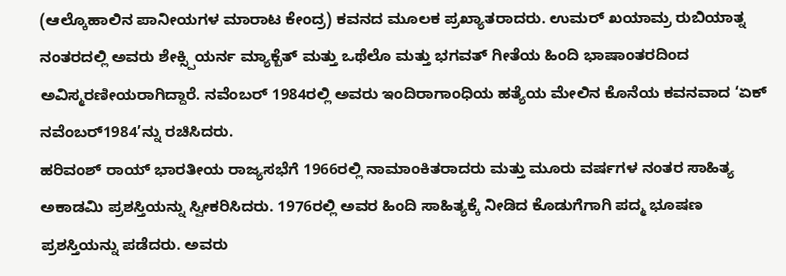(ಆಲ್ಕೊಹಾಲಿನ ಪಾನೀಯಗಳ ಮಾರಾಟ ಕೇಂದ್ರ) ಕವನದ ಮೂಲಕ ಪ್ರಖ್ಯಾತರಾದರು. ಉಮರ್ ಖಯಾಮ್ರ ರುಬಿಯಾತ್ನ ನಂತರದಲ್ಲಿ ಅವರು ಶೇಕ್ಸ್ಪಿಯರ್ನ ಮ್ಯಾಕ್ಬೆತ್ ಮತ್ತು ಒಥೆಲೊ ಮತ್ತು ಭಗವತ್ ಗೀತೆಯ ಹಿಂದಿ ಭಾಷಾಂತರದಿಂದ ಅವಿಸ್ಮರಣೀಯರಾಗಿದ್ದಾರೆ. ನವೆಂಬರ್ 1984ರಲ್ಲಿ ಅವರು ಇಂದಿರಾಗಾಂಧಿಯ ಹತ್ಯೆಯ ಮೇಲಿನ ಕೊನೆಯ ಕವನವಾದ ‘ಏಕ್ ನವೆಂಬರ್1984’ನ್ನು ರಚಿಸಿದರು.
ಹರಿವಂಶ್ ರಾಯ್ ಭಾರತೀಯ ರಾಜ್ಯಸಭೆಗೆ 1966ರಲ್ಲಿ ನಾಮಾಂಕಿತರಾದರು ಮತ್ತು ಮೂರು ವರ್ಷಗಳ ನಂತರ ಸಾಹಿತ್ಯ ಅಕಾಡಮಿ ಪ್ರಶಸ್ತಿಯನ್ನು ಸ್ವೀಕರಿಸಿದರು. 1976ರಲ್ಲಿ ಅವರ ಹಿಂದಿ ಸಾಹಿತ್ಯಕ್ಕೆ ನೀಡಿದ ಕೊಡುಗೆಗಾಗಿ ಪದ್ಮ ಭೂಷಣ ಪ್ರಶಸ್ತಿಯನ್ನು ಪಡೆದರು. ಅವರು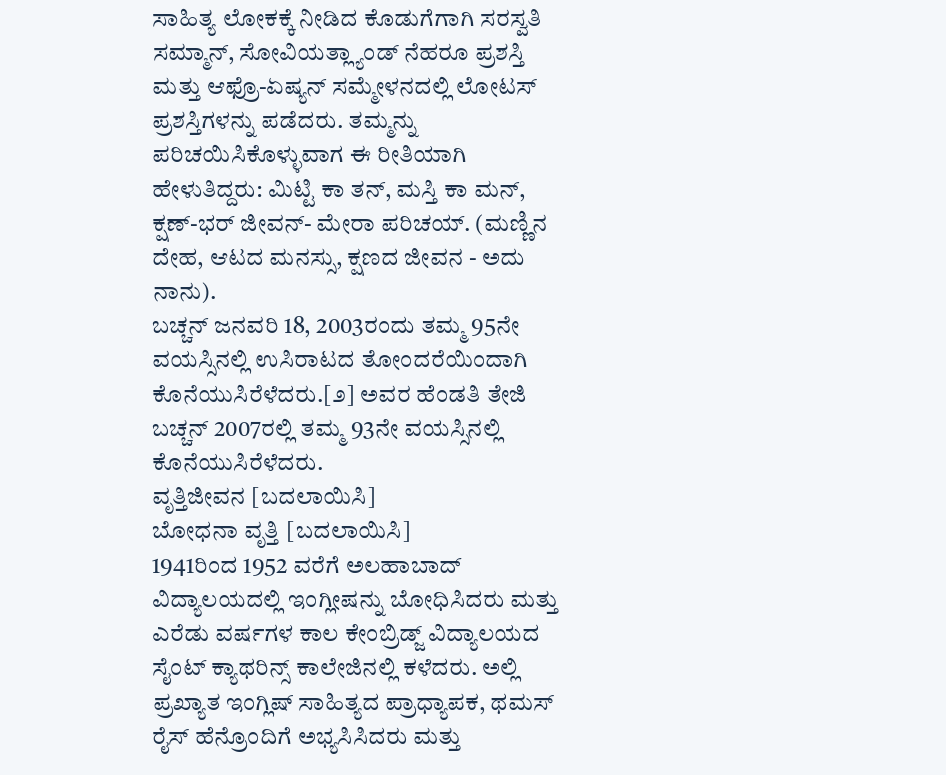ಸಾಹಿತ್ಯ ಲೋಕಕ್ಕೆ ನೀಡಿದ ಕೊಡುಗೆಗಾಗಿ ಸರಸ್ವತಿ ಸಮ್ಮಾನ್, ಸೋವಿಯತ್ಲ್ಯಾಂಡ್ ನೆಹರೂ ಪ್ರಶಸ್ತಿ ಮತ್ತು ಆಫ್ರೊ-ಏಷ್ಯನ್ ಸಮ್ಮೇಳನದಲ್ಲಿ ಲೋಟಸ್ ಪ್ರಶಸ್ತಿಗಳನ್ನು ಪಡೆದರು. ತಮ್ಮನ್ನು ಪರಿಚಯಿಸಿಕೊಳ್ಳುವಾಗ ಈ ರೀತಿಯಾಗಿ ಹೇಳುತಿದ್ದರು: ಮಿಟ್ಟಿ ಕಾ ತನ್, ಮಸ್ತಿ ಕಾ ಮನ್, ಕ್ಷಣ್-ಭರ್ ಜೀವನ್- ಮೇರಾ ಪರಿಚಯ್. (ಮಣ್ಣಿನ ದೇಹ, ಆಟದ ಮನಸ್ಸು, ಕ್ಷಣದ ಜೀವನ - ಅದು ನಾನು).
ಬಚ್ಚನ್ ಜನವರಿ 18, 2003ರಂದು ತಮ್ಮ 95ನೇ ವಯಸ್ಸಿನಲ್ಲಿ ಉಸಿರಾಟದ ತೋಂದರೆಯಿಂದಾಗಿ ಕೊನೆಯುಸಿರೆಳೆದರು.[೨] ಅವರ ಹೆಂಡತಿ ತೇಜಿ ಬಚ್ಚನ್ 2007ರಲ್ಲಿ ತಮ್ಮ 93ನೇ ವಯಸ್ಸಿನಲ್ಲಿ ಕೊನೆಯುಸಿರೆಳೆದರು.
ವೃತ್ತಿಜೀವನ [ಬದಲಾಯಿಸಿ]
ಬೋಧನಾ ವೃತ್ತಿ [ಬದಲಾಯಿಸಿ]
1941ರಿಂದ 1952 ವರೆಗೆ ಅಲಹಾಬಾದ್ ವಿದ್ಯಾಲಯದಲ್ಲಿ ಇಂಗ್ಲೀಷನ್ನು ಬೋಧಿಸಿದರು ಮತ್ತು ಎರೆಡು ವರ್ಷಗಳ ಕಾಲ ಕೇಂಬ್ರಿಡ್ಜ್ ವಿದ್ಯಾಲಯದ ಸೈಂಟ್ ಕ್ಯಾಥರಿನ್ಸ್ ಕಾಲೇಜಿನಲ್ಲಿ ಕಳೆದರು. ಅಲ್ಲಿ ಪ್ರಖ್ಯಾತ ಇಂಗ್ಲಿಷ್ ಸಾಹಿತ್ಯದ ಪ್ರಾಧ್ಯಾಪಕ, ಥಮಸ್ ರೈಸ್ ಹೆನ್ರೊಂದಿಗೆ ಅಭ್ಯಸಿಸಿದರು ಮತ್ತು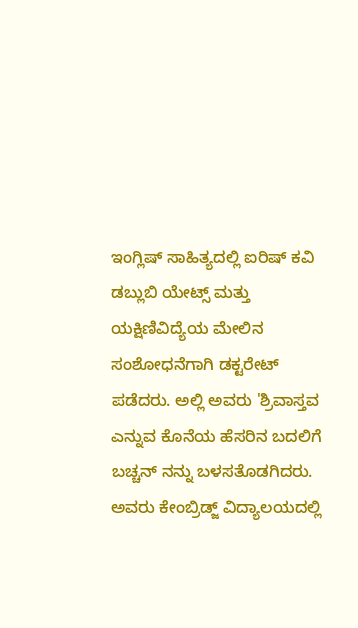ಇಂಗ್ಲಿಷ್ ಸಾಹಿತ್ಯದಲ್ಲಿ ಐರಿಷ್ ಕವಿ ಡಬ್ಲುಬಿ ಯೇಟ್ಸ್ ಮತ್ತು ಯಕ್ಷಿಣಿವಿದ್ಯೆಯ ಮೇಲಿನ ಸಂಶೋಧನೆಗಾಗಿ ಡಕ್ಟರೇಟ್ ಪಡೆದರು. ಅಲ್ಲಿ ಅವರು 'ಶ್ರಿವಾಸ್ತವ ಎನ್ನುವ ಕೊನೆಯ ಹೆಸರಿನ ಬದಲಿಗೆ ಬಚ್ಚನ್ ನನ್ನು ಬಳಸತೊಡಗಿದರು. ಅವರು ಕೇಂಬ್ರಿಡ್ಜ್ ವಿದ್ಯಾಲಯದಲ್ಲಿ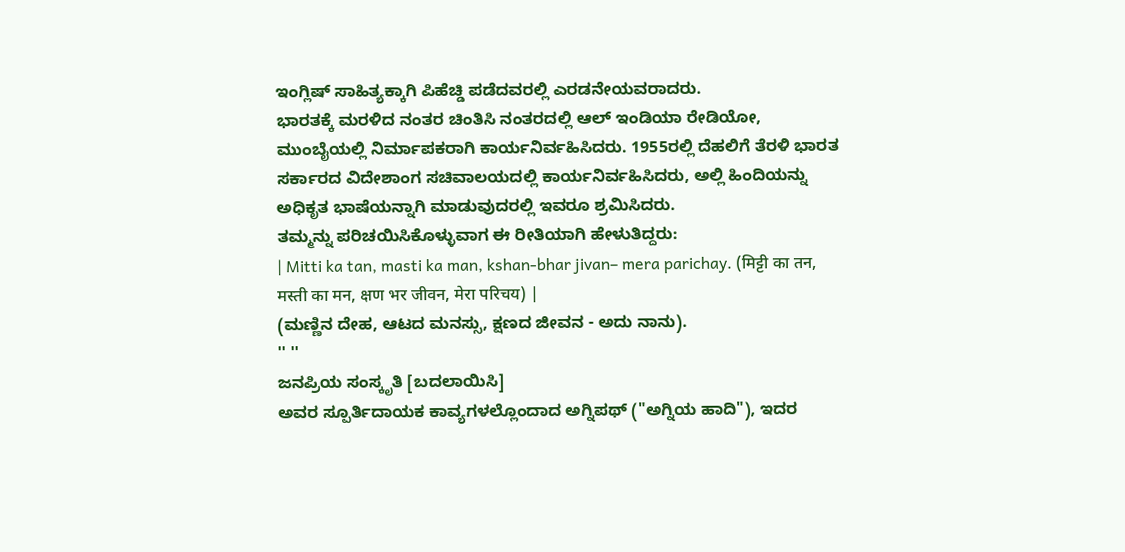ಇಂಗ್ಲಿಷ್ ಸಾಹಿತ್ಯಕ್ಕಾಗಿ ಪಿಹೆಚ್ಡಿ ಪಡೆದವರಲ್ಲಿ ಎರಡನೇಯವರಾದರು.
ಭಾರತಕ್ಕೆ ಮರಳಿದ ನಂತರ ಚಿಂತಿಸಿ ನಂತರದಲ್ಲಿ ಆಲ್ ಇಂಡಿಯಾ ರೇಡಿಯೋ, ಮುಂಬೈಯಲ್ಲಿ ನಿರ್ಮಾಪಕರಾಗಿ ಕಾರ್ಯನಿರ್ವಹಿಸಿದರು. 1955ರಲ್ಲಿ ದೆಹಲಿಗೆ ತೆರಳಿ ಭಾರತ ಸರ್ಕಾರದ ವಿದೇಶಾಂಗ ಸಚಿವಾಲಯದಲ್ಲಿ ಕಾರ್ಯನಿರ್ವಹಿಸಿದರು, ಅಲ್ಲಿ ಹಿಂದಿಯನ್ನು ಅಧಿಕೃತ ಭಾಷೆಯನ್ನಾಗಿ ಮಾಡುವುದರಲ್ಲಿ ಇವರೂ ಶ್ರಮಿಸಿದರು.
ತಮ್ಮನ್ನು ಪರಿಚಯಿಸಿಕೊಳ್ಳುವಾಗ ಈ ರೀತಿಯಾಗಿ ಹೇಳುತಿದ್ದರು:
| Mitti ka tan, masti ka man, kshan-bhar jivan– mera parichay. (मिट्टी का तन, मस्ती का मन, क्षण भर जीवन, मेरा परिचय) |
(ಮಣ್ಣಿನ ದೇಹ, ಆಟದ ಮನಸ್ಸು, ಕ್ಷಣದ ಜೀವನ - ಅದು ನಾನು).
'' ''
ಜನಪ್ರಿಯ ಸಂಸ್ಕೃತಿ [ಬದಲಾಯಿಸಿ]
ಅವರ ಸ್ಪೂರ್ತಿದಾಯಕ ಕಾವ್ಯಗಳಲ್ಲೊಂದಾದ ಅಗ್ನಿಪಥ್ ("ಅಗ್ನಿಯ ಹಾದಿ"), ಇದರ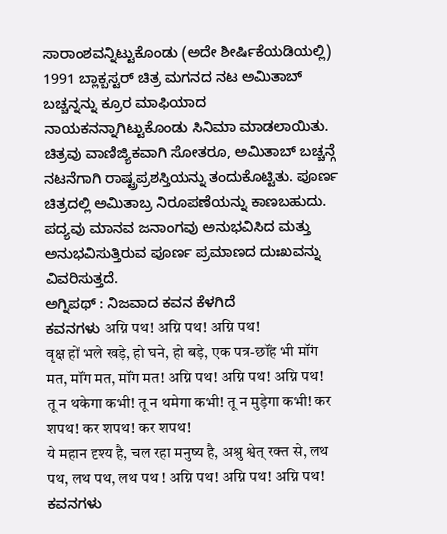ಸಾರಾಂಶವನ್ನಿಟ್ಟುಕೊಂಡು (ಅದೇ ಶೀರ್ಷಿಕೆಯಡಿಯಲ್ಲಿ) 1991 ಬ್ಲಾಕ್ಬಸ್ಟರ್ ಚಿತ್ರ ಮಗನದ ನಟ ಅಮಿತಾಬ್ ಬಚ್ಚನ್ನನ್ನು ಕ್ರೂರ ಮಾಫಿಯಾದ ನಾಯಕನನ್ನಾಗಿಟ್ಟುಕೊಂಡು ಸಿನಿಮಾ ಮಾಡಲಾಯಿತು. ಚಿತ್ರವು ವಾಣಿಜ್ಯಿಕವಾಗಿ ಸೋತರೂ, ಅಮಿತಾಬ್ ಬಚ್ಚನ್ಗೆ ನಟನೆಗಾಗಿ ರಾಷ್ಟ್ರಪ್ರಶಸ್ತಿಯನ್ನು ತಂದುಕೊಟ್ಟಿತು. ಪೂರ್ಣ ಚಿತ್ರದಲ್ಲಿ ಅಮಿತಾಬ್ರ ನಿರೂಪಣೆಯನ್ನು ಕಾಣಬಹುದು.
ಪದ್ಯವು ಮಾನವ ಜನಾಂಗವು ಅನುಭವಿಸಿದ ಮತ್ತು ಅನುಭವಿಸುತ್ತಿರುವ ಪೂರ್ಣ ಪ್ರಮಾಣದ ದುಃಖವನ್ನು ವಿವರಿಸುತ್ತದೆ.
ಅಗ್ನಿಪಥ್ : ನಿಜವಾದ ಕವನ ಕೆಳಗಿದೆ
ಕವನಗಳು अग्नि पथ! अग्नि पथ! अग्नि पथ!
वृक्ष हों भले खड़े, हो घने, हो बड़े, एक पत्र-छॉंह भी मॉंग मत, मॉंग मत, मॉंग मत! अग्नि पथ! अग्नि पथ! अग्नि पथ!
तू न थकेगा कभी! तू न थमेगा कभी! तू न मुड़ेगा कभी! कर शपथ! कर शपथ! कर शपथ!
ये महान दृश्य है, चल रहा मनुष्य है, अश्रु श्वेत् रक्त से, लथ पथ, लथ पथ, लथ पथ ! अग्नि पथ! अग्नि पथ! अग्नि पथ! ಕವನಗಳು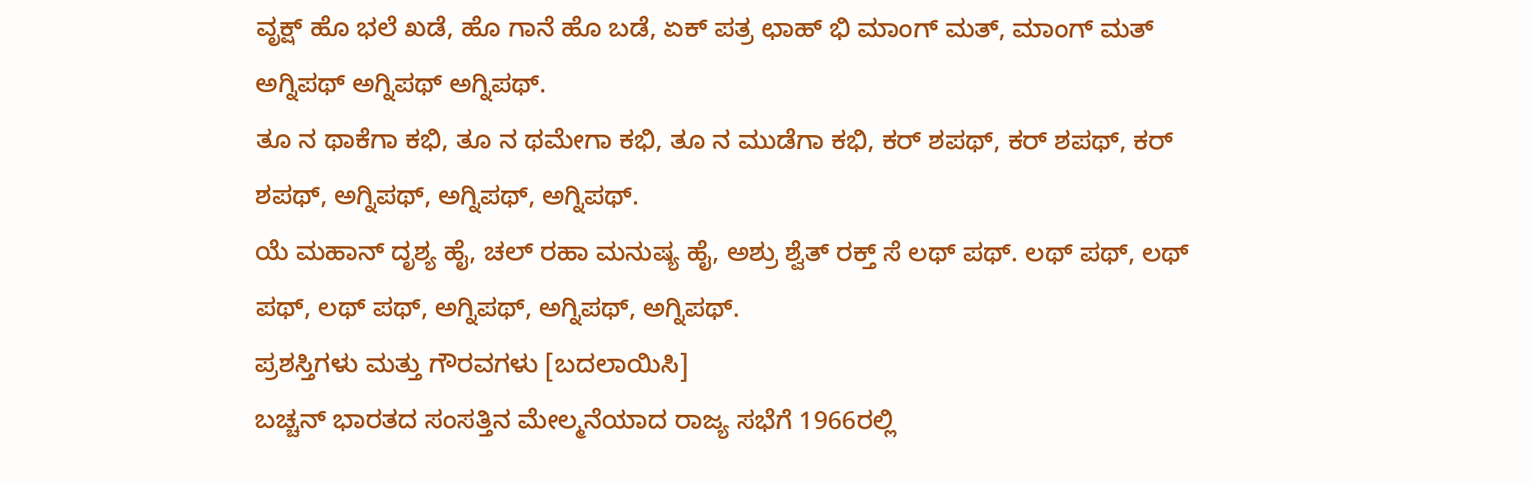ವೃಕ್ಷ್ ಹೊ ಭಲೆ ಖಡೆ, ಹೊ ಗಾನೆ ಹೊ ಬಡೆ, ಏಕ್ ಪತ್ರ ಛಾಹ್ ಭಿ ಮಾಂಗ್ ಮತ್, ಮಾಂಗ್ ಮತ್ ಅಗ್ನಿಪಥ್ ಅಗ್ನಿಪಥ್ ಅಗ್ನಿಪಥ್.
ತೂ ನ ಥಾಕೆಗಾ ಕಭಿ, ತೂ ನ ಥಮೇಗಾ ಕಭಿ, ತೂ ನ ಮುಡೆಗಾ ಕಭಿ, ಕರ್ ಶಪಥ್, ಕರ್ ಶಪಥ್, ಕರ್ ಶಪಥ್, ಅಗ್ನಿಪಥ್, ಅಗ್ನಿಪಥ್, ಅಗ್ನಿಪಥ್.
ಯೆ ಮಹಾನ್ ದೃಶ್ಯ ಹೈ, ಚಲ್ ರಹಾ ಮನುಷ್ಯ ಹೈ, ಅಶ್ರು ಶ್ವೆತ್ ರಕ್ತ್ ಸೆ ಲಥ್ ಪಥ್. ಲಥ್ ಪಥ್, ಲಥ್ ಪಥ್, ಲಥ್ ಪಥ್, ಅಗ್ನಿಪಥ್, ಅಗ್ನಿಪಥ್, ಅಗ್ನಿಪಥ್.
ಪ್ರಶಸ್ತಿಗಳು ಮತ್ತು ಗೌರವಗಳು [ಬದಲಾಯಿಸಿ]
ಬಚ್ಚನ್ ಭಾರತದ ಸಂಸತ್ತಿನ ಮೇಲ್ಮನೆಯಾದ ರಾಜ್ಯ ಸಭೆಗೆ 1966ರಲ್ಲಿ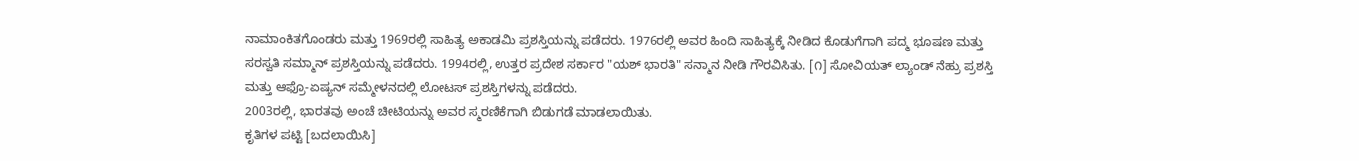ನಾಮಾಂಕಿತಗೊಂಡರು ಮತ್ತು 1969ರಲ್ಲಿ ಸಾಹಿತ್ಯ ಅಕಾಡಮಿ ಪ್ರಶಸ್ತಿಯನ್ನು ಪಡೆದರು. 1976ರಲ್ಲಿ ಅವರ ಹಿಂದಿ ಸಾಹಿತ್ಯಕ್ಕೆ ನೀಡಿದ ಕೊಡುಗೆಗಾಗಿ ಪದ್ಮ ಭೂಷಣ ಮತ್ತು ಸರಸ್ವತಿ ಸಮ್ಮಾನ್ ಪ್ರಶಸ್ತಿಯನ್ನು ಪಡೆದರು. 1994ರಲ್ಲಿ, ಉತ್ತರ ಪ್ರದೇಶ ಸರ್ಕಾರ "ಯಶ್ ಭಾರತಿ" ಸನ್ಮಾನ ನೀಡಿ ಗೌರವಿಸಿತು. [೧] ಸೋವಿಯತ್ ಲ್ಯಾಂಡ್ ನೆಹ್ರು ಪ್ರಶಸ್ತಿ ಮತ್ತು ಆಫ್ರೊ-ಏಷ್ಯನ್ ಸಮ್ಮೇಳನದಲ್ಲಿ ಲೋಟಸ್ ಪ್ರಶಸ್ತಿಗಳನ್ನು ಪಡೆದರು.
2003ರಲ್ಲಿ, ಭಾರತವು ಅಂಚೆ ಚೀಟಿಯನ್ನು ಅವರ ಸ್ಮರಣಿಕೆಗಾಗಿ ಬಿಡುಗಡೆ ಮಾಡಲಾಯಿತು.
ಕೃತಿಗಳ ಪಟ್ಟಿ [ಬದಲಾಯಿಸಿ]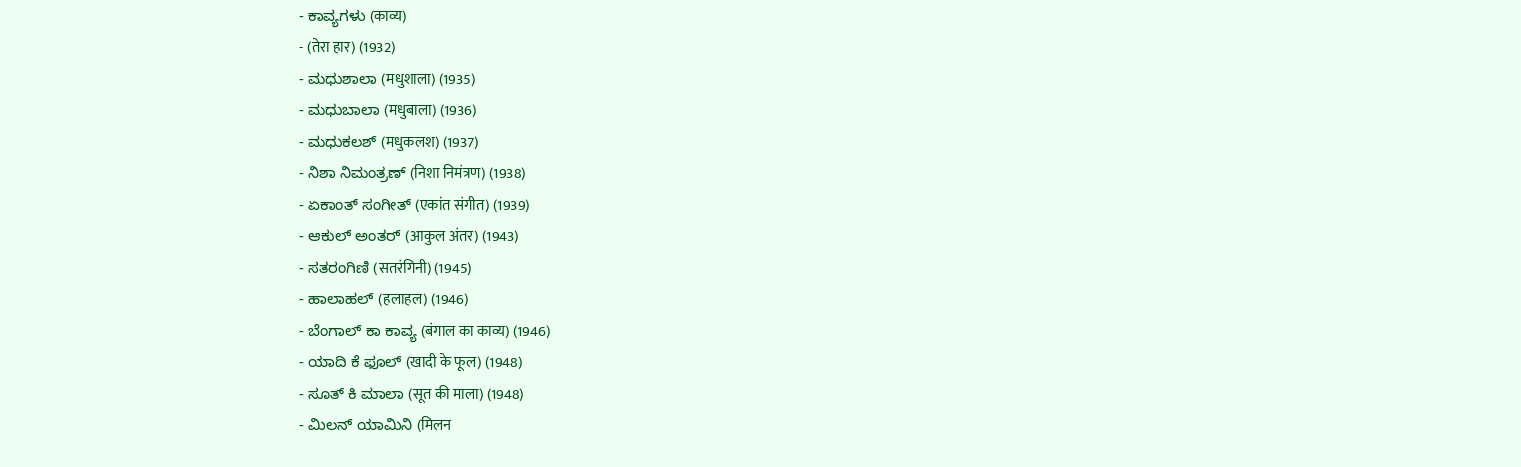- ಕಾವ್ಯಗಳು (काव्य)
- (तेरा हार) (1932)
- ಮಧುಶಾಲಾ (मधुशाला) (1935)
- ಮಧುಬಾಲಾ (मधुबाला) (1936)
- ಮಧುಕಲಶ್ (मधुकलश) (1937)
- ನಿಶಾ ನಿಮಂತ್ರಣ್ (निशा निमंत्रण) (1938)
- ಏಕಾಂತ್ ಸಂಗೀತ್ (एकांत संगीत) (1939)
- ಆಕುಲ್ ಅಂತರ್ (आकुल अंतर) (1943)
- ಸತರಂಗಿಣಿ (सतरंगिनी) (1945)
- ಹಾಲಾಹಲ್ (हलाहल) (1946)
- ಬೆಂಗಾಲ್ ಕಾ ಕಾವ್ಯ (बंगाल का काव्य) (1946)
- ಯಾದಿ ಕೆ ಫೂಲ್ (खादी के फूल) (1948)
- ಸೂತ್ ಕಿ ಮಾಲಾ (सूत की माला) (1948)
- ಮಿಲನ್ ಯಾಮಿನಿ (मिलन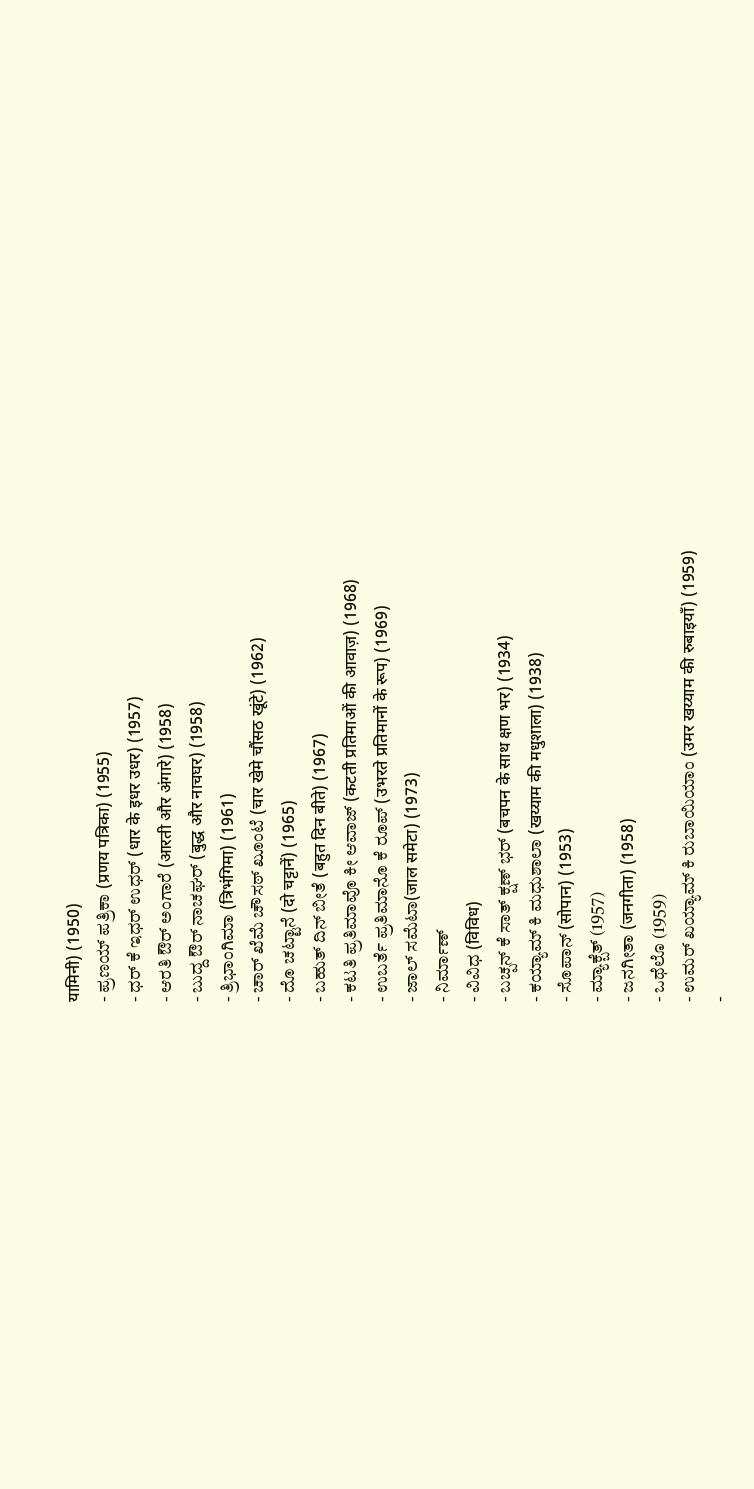यामिनी) (1950)
- ಪ್ರಣಯ್ ಪತ್ರಿಕಾ (प्रणय पत्रिका) (1955)
- ಧರ್ ಕೆ ಇಧರ್ ಉಧರ್ (धार के इधर उधर) (1957)
- ಆರತಿ ಔರ್ ಅಂಗಾರೆ (आरती और अंगारे) (1958)
- ಬುದ್ದ ಔರ್ ನಾಚಘರ್ (बुद्ध और नाचघर) (1958)
- ತ್ರಿಭಾಂಗಿಮಾ (त्रिभंगिमा) (1961)
- ಚಾರ್ ಖೆಮೆ ಚೌಸಠ್ ಖೂಂಟೆ (चार खेमे चौंसठ खूंटे) (1962)
- ದೊ ಚಟ್ಟಾನೆ (दो चट्टानें) (1965)
- ಬಹುತ್ ದಿನ್ ಬೀತೆ (बहुत दिन बीते) (1967)
- ಕಟತಿ ಪ್ರತಿಮಾವೊ ಕೀ ಆವಾಜ್ (कटती प्रतिमाओं की आवाज़) (1968)
- ಉಬರ್ತೆ ಪ್ರತಿಮಾನೊ ಕೆ ರೂಪ್ (उभरते प्रतिमानों के रूप) (1969)
- ಜಾಲ್ ಸಮೆಟಾ(जाल समेटा) (1973)
- ನಿರ್ಮಾಣ್
- ವಿವಿಧ (विविध)
- ಬಚ್ಪನ್ ಕೆ ಸಾತ್ ಕ್ಷಣ್ ಭರ್ (बचपन के साथ क्षण भर) (1934)
- ಕಯ್ಯಾಮ್ ಕಿ ಮಧುಶಾಲಾ (खय्याम की मधुशाला) (1938)
- ಸೊಪಾನ್ (सोपान) (1953)
- ಮ್ಯಾಕ್ಬೆತ್ (1957)
- ಜನಗೀತಾ (जनगीता) (1958)
- ಒಥೆಲೊ (1959)
- ಉಮರ್ ಖಯ್ಯಾಮ್ ಕಿ ರುಬಾಯಿಯಾಂ (उमर खय्याम की रुबाइयाँ) (1959)
-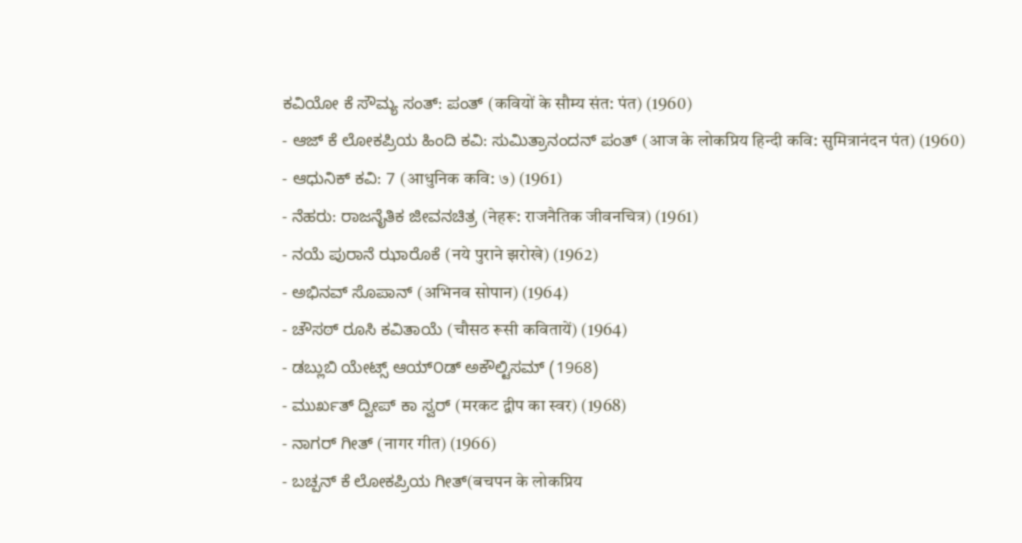ಕವಿಯೋ ಕೆ ಸೌಮ್ಯ ಸಂತ್: ಪಂತ್ (कवियों के सौम्य संत: पंत) (1960)
- ಆಜ್ ಕೆ ಲೋಕಪ್ರಿಯ ಹಿಂದಿ ಕವಿ: ಸುಮಿತ್ರಾನಂದನ್ ಪಂತ್ (आज के लोकप्रिय हिन्दी कवि: सुमित्रानंदन पंत) (1960)
- ಆಧುನಿಕ್ ಕವಿ: 7 (आधुनिक कवि: ७) (1961)
- ನೆಹರು: ರಾಜನೈತಿಕ ಜೀವನಚಿತ್ರ (नेहरू: राजनैतिक जीवनचित्र) (1961)
- ನಯೆ ಪುರಾನೆ ಝಾರೊಕೆ (नये पुराने झरोखे) (1962)
- ಅಭಿನವ್ ಸೊಪಾನ್ (अभिनव सोपान) (1964)
- ಚೌಸಠ್ ರೂಸಿ ಕವಿತಾಯೆ (चौसठ रूसी कवितायें) (1964)
- ಡಬ್ಲುಬಿ ಯೇಟ್ಸ್ ಆಯ್೦ಡ್ ಅಕೌಲ್ಟಿಸಮ್ (1968)
- ಮುರ್ಖತ್ ದ್ವೀಪ್ ಕಾ ಸ್ವರ್ (मरकट द्वीप का स्वर) (1968)
- ನಾಗರ್ ಗೀತ್ (नागर गीत) (1966)
- ಬಚ್ಪನ್ ಕೆ ಲೋಕಪ್ರಿಯ ಗೀತ್(बचपन के लोकप्रिय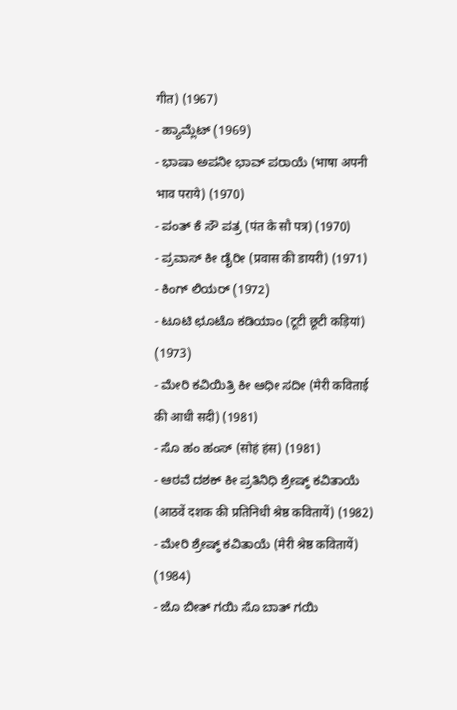गीत) (1967)
- ಹ್ಯಾಮ್ಲೆಟ್ (1969)
- ಭಾಷಾ ಅಪನೀ ಭಾವ್ ಪರಾಯೆ (भाषा अपनी भाव पराये) (1970)
- ಪಂತ್ ಕೆ ಸೌ ಪತ್ರ (पंत के सौ पत्र) (1970)
- ಪ್ರವಾಸ್ ಕೀ ಡೈರೀ (प्रवास की डायरी) (1971)
- ಕಿಂಗ್ ಲಿಯರ್ (1972)
- ಟೂಟಿ ಛೂಟೊ ಕಡಿಯಾಂ (टूटी छूटी कड़ियां) (1973)
- ಮೇರಿ ಕವಿಯಿತ್ರಿ ಕೀ ಆಧೀ ಸದೀ (मेरी कविताई की आधी सदी) (1981)
- ಸೊ ಹಂ ಹಂಸ್ (सोहं हंस) (1981)
- ಆಠವೆ ದಶಕ್ ಕೀ ಪ್ರತಿನಿಧಿ ಶ್ರೇಷ್ಠ್ ಕವಿತಾಯೆ (आठवें दशक की प्रतिनिधी श्रेष्ठ कवितायें) (1982)
- ಮೇರಿ ಶ್ರೇಷ್ಠ್ ಕವಿತಾಯೆ (मेरी श्रेष्ठ कवितायें) (1984)
- ಜೊ ಬೀತ್ ಗಯಿ ಸೊ ಬಾತ್ ಗಯಿ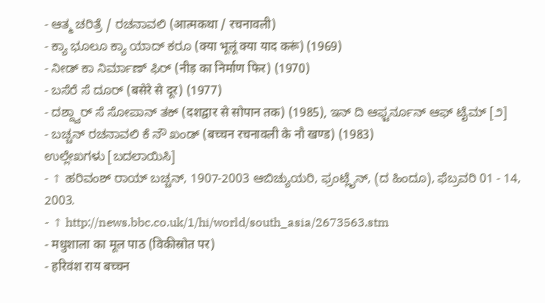- ಆತ್ಮ ಚರಿತ್ರೆ / ರಚನಾವಲಿ (आत्मकथा / रचनावली)
- ಕ್ಯಾ ಭೂಲೂ ಕ್ಯಾ ಯಾದ್ ಕರೂ (क्या भूलूं क्या याद करूं) (1969)
- ನೀಡ್ ಕಾ ನಿರ್ಮಾಣ್ ಫಿರ್ (नीड़ का निर्माण फिर) (1970)
- ಬಸೆರೆ ಸೆ ದೂರ್ (बसेरे से दूर) (1977)
- ದಶ್ದ್ವಾರ್ ಸೆ ಸೋಪಾನ್ ತಕ್ (दशद्वार से सोपान तक) (1985), ಇನ್ ದಿ ಆಫ್ಟರ್ನೂನ್ ಆಫ್ ಟೈಮ್ [೨]
- ಬಚ್ಚನ್ ರಚನಾವಲಿ ಕೆ ನೌ ಖಂಡ್ (बच्चन रचनावली के नौ खण्ड) (1983)
ಉಲ್ಲೇಖಗಳು [ಬದಲಾಯಿಸಿ]
- ↑ ಹರಿವಂಶ್ ರಾಯ್ ಬಚ್ಚನ್, 1907-2003 ಆಬಿಚ್ಯುಯರಿ, ಫ್ರಂಟ್ಲೈನ್, (ದ ಹಿಂದೂ), ಫೆಬ್ರವರಿ 01 - 14, 2003.
- ↑ http://news.bbc.co.uk/1/hi/world/south_asia/2673563.stm
- मधुशाला का मूल पाठ (विकीस्रोत पर)
- हरिवंश राय बच्चन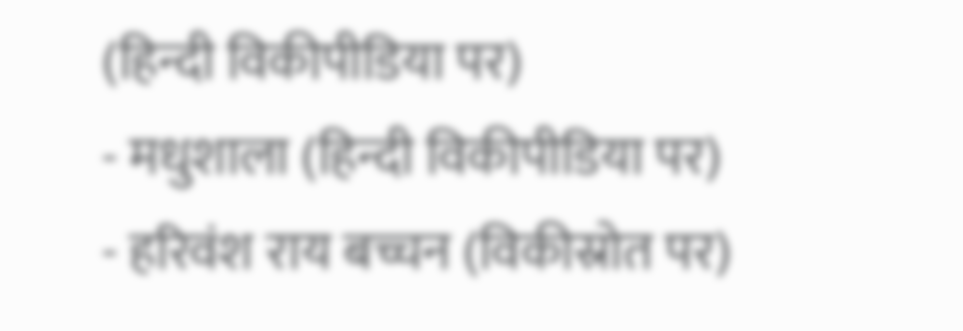(हिन्दी विकीपीडिया पर)
- मधुशाला (हिन्दी विकीपीडिया पर)
- हरिवंश राय बच्चन (विकीस्रोत पर)